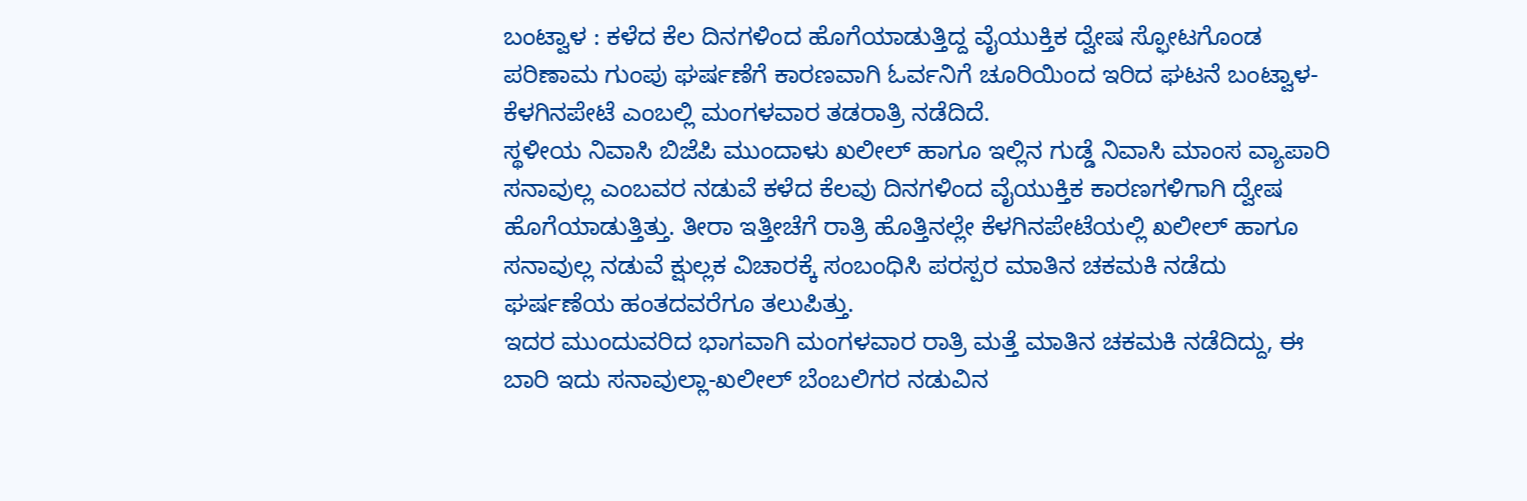ಬಂಟ್ವಾಳ : ಕಳೆದ ಕೆಲ ದಿನಗಳಿಂದ ಹೊಗೆಯಾಡುತ್ತಿದ್ದ ವೈಯುಕ್ತಿಕ ದ್ವೇಷ ಸ್ಫೋಟಗೊಂಡ ಪರಿಣಾಮ ಗುಂಪು ಘರ್ಷಣೆಗೆ ಕಾರಣವಾಗಿ ಓರ್ವನಿಗೆ ಚೂರಿಯಿಂದ ಇರಿದ ಘಟನೆ ಬಂಟ್ವಾಳ-ಕೆಳಗಿನಪೇಟೆ ಎಂಬಲ್ಲಿ ಮಂಗಳವಾರ ತಡರಾತ್ರಿ ನಡೆದಿದೆ.
ಸ್ಥಳೀಯ ನಿವಾಸಿ ಬಿಜೆಪಿ ಮುಂದಾಳು ಖಲೀಲ್ ಹಾಗೂ ಇಲ್ಲಿನ ಗುಡ್ಡೆ ನಿವಾಸಿ ಮಾಂಸ ವ್ಯಾಪಾರಿ ಸನಾವುಲ್ಲ ಎಂಬವರ ನಡುವೆ ಕಳೆದ ಕೆಲವು ದಿನಗಳಿಂದ ವೈಯುಕ್ತಿಕ ಕಾರಣಗಳಿಗಾಗಿ ದ್ವೇಷ ಹೊಗೆಯಾಡುತ್ತಿತ್ತು. ತೀರಾ ಇತ್ತೀಚೆಗೆ ರಾತ್ರಿ ಹೊತ್ತಿನಲ್ಲೇ ಕೆಳಗಿನಪೇಟೆಯಲ್ಲಿ ಖಲೀಲ್ ಹಾಗೂ ಸನಾವುಲ್ಲ ನಡುವೆ ಕ್ಷುಲ್ಲಕ ವಿಚಾರಕ್ಕೆ ಸಂಬಂಧಿಸಿ ಪರಸ್ಪರ ಮಾತಿನ ಚಕಮಕಿ ನಡೆದು ಘರ್ಷಣೆಯ ಹಂತದವರೆಗೂ ತಲುಪಿತ್ತು.
ಇದರ ಮುಂದುವರಿದ ಭಾಗವಾಗಿ ಮಂಗಳವಾರ ರಾತ್ರಿ ಮತ್ತೆ ಮಾತಿನ ಚಕಮಕಿ ನಡೆದಿದ್ದು, ಈ ಬಾರಿ ಇದು ಸನಾವುಲ್ಲಾ-ಖಲೀಲ್ ಬೆಂಬಲಿಗರ ನಡುವಿನ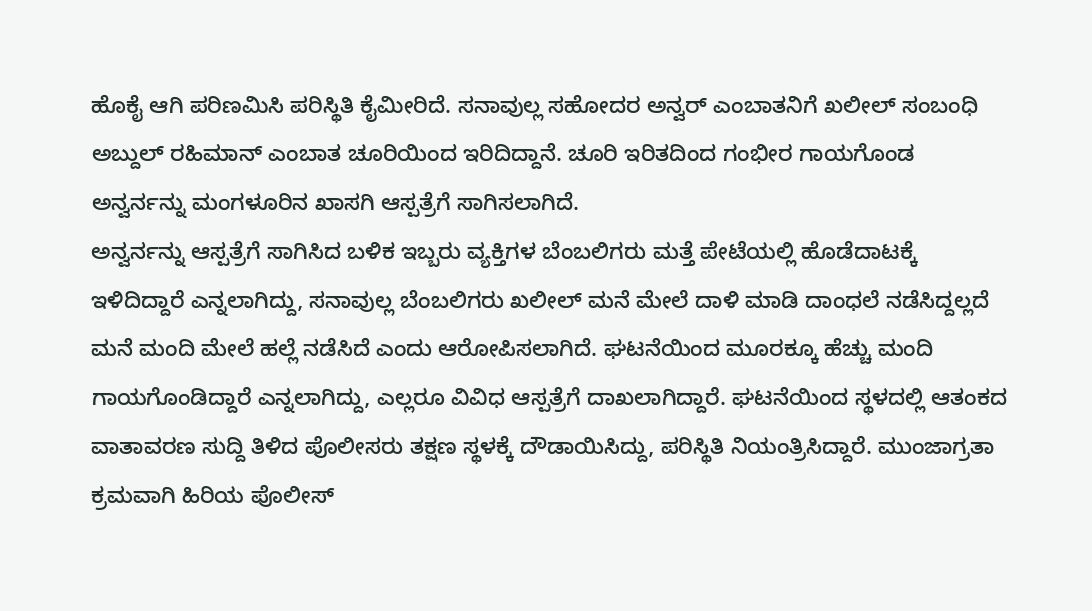ಹೊಕೈ ಆಗಿ ಪರಿಣಮಿಸಿ ಪರಿಸ್ಥಿತಿ ಕೈಮೀರಿದೆ. ಸನಾವುಲ್ಲ ಸಹೋದರ ಅನ್ವರ್ ಎಂಬಾತನಿಗೆ ಖಲೀಲ್ ಸಂಬಂಧಿ ಅಬ್ದುಲ್ ರಹಿಮಾನ್ ಎಂಬಾತ ಚೂರಿಯಿಂದ ಇರಿದಿದ್ದಾನೆ. ಚೂರಿ ಇರಿತದಿಂದ ಗಂಭೀರ ಗಾಯಗೊಂಡ ಅನ್ವರ್ನನ್ನು ಮಂಗಳೂರಿನ ಖಾಸಗಿ ಆಸ್ಪತ್ರೆಗೆ ಸಾಗಿಸಲಾಗಿದೆ.
ಅನ್ವರ್ನನ್ನು ಆಸ್ಪತ್ರೆಗೆ ಸಾಗಿಸಿದ ಬಳಿಕ ಇಬ್ಬರು ವ್ಯಕ್ತಿಗಳ ಬೆಂಬಲಿಗರು ಮತ್ತೆ ಪೇಟೆಯಲ್ಲಿ ಹೊಡೆದಾಟಕ್ಕೆ ಇಳಿದಿದ್ದಾರೆ ಎನ್ನಲಾಗಿದ್ದು, ಸನಾವುಲ್ಲ ಬೆಂಬಲಿಗರು ಖಲೀಲ್ ಮನೆ ಮೇಲೆ ದಾಳಿ ಮಾಡಿ ದಾಂಧಲೆ ನಡೆಸಿದ್ದಲ್ಲದೆ ಮನೆ ಮಂದಿ ಮೇಲೆ ಹಲ್ಲೆ ನಡೆಸಿದೆ ಎಂದು ಆರೋಪಿಸಲಾಗಿದೆ. ಘಟನೆಯಿಂದ ಮೂರಕ್ಕೂ ಹೆಚ್ಚು ಮಂದಿ ಗಾಯಗೊಂಡಿದ್ದಾರೆ ಎನ್ನಲಾಗಿದ್ದು, ಎಲ್ಲರೂ ವಿವಿಧ ಆಸ್ಪತ್ರೆಗೆ ದಾಖಲಾಗಿದ್ದಾರೆ. ಘಟನೆಯಿಂದ ಸ್ಥಳದಲ್ಲಿ ಆತಂಕದ ವಾತಾವರಣ ಸುದ್ದಿ ತಿಳಿದ ಪೊಲೀಸರು ತಕ್ಷಣ ಸ್ಥಳಕ್ಕೆ ದೌಡಾಯಿಸಿದ್ದು, ಪರಿಸ್ಥಿತಿ ನಿಯಂತ್ರಿಸಿದ್ದಾರೆ. ಮುಂಜಾಗ್ರತಾ ಕ್ರಮವಾಗಿ ಹಿರಿಯ ಪೊಲೀಸ್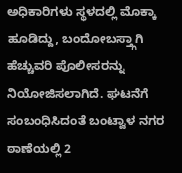ಅಧಿಕಾರಿಗಳು ಸ್ಥಳದಲ್ಲಿ ಮೊಕ್ಕಾ ಹೂಡಿದ್ದು, ಬಂದೋಬಸ್ತ್ಗಾಗಿ ಹೆಚ್ಚುವರಿ ಪೊಲೀಸರನ್ನು ನಿಯೋಜಿಸಲಾಗಿದೆ. ಘಟನೆಗೆ ಸಂಬಂಧಿಸಿದಂತೆ ಬಂಟ್ವಾಳ ನಗರ ಠಾಣೆಯಲ್ಲಿ 2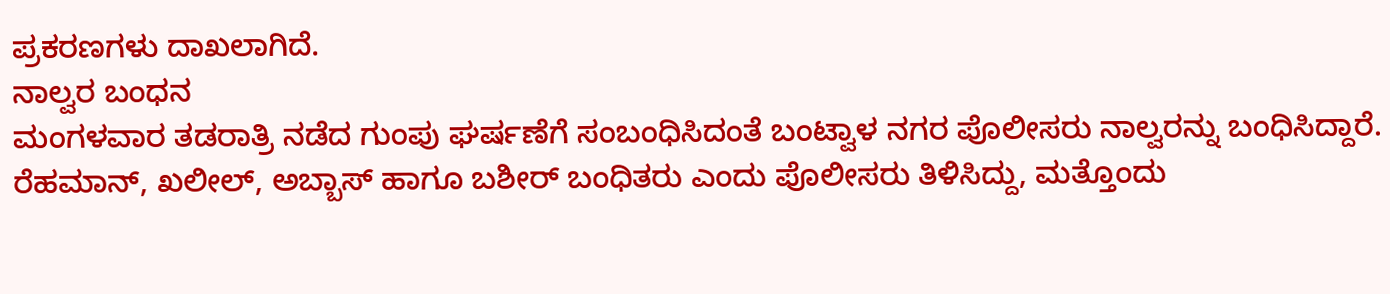ಪ್ರಕರಣಗಳು ದಾಖಲಾಗಿದೆ.
ನಾಲ್ವರ ಬಂಧನ
ಮಂಗಳವಾರ ತಡರಾತ್ರಿ ನಡೆದ ಗುಂಪು ಘರ್ಷಣೆಗೆ ಸಂಬಂಧಿಸಿದಂತೆ ಬಂಟ್ವಾಳ ನಗರ ಪೊಲೀಸರು ನಾಲ್ವರನ್ನು ಬಂಧಿಸಿದ್ದಾರೆ. ರೆಹಮಾನ್, ಖಲೀಲ್, ಅಬ್ಬಾಸ್ ಹಾಗೂ ಬಶೀರ್ ಬಂಧಿತರು ಎಂದು ಪೊಲೀಸರು ತಿಳಿಸಿದ್ದು, ಮತ್ತೊಂದು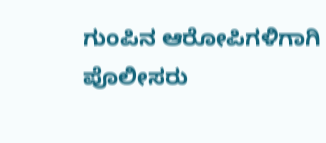ಗುಂಪಿನ ಆರೋಪಿಗಳಿಗಾಗಿ ಪೊಲೀಸರು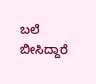ಬಲೆ ಬೀಸಿದ್ದಾರೆ